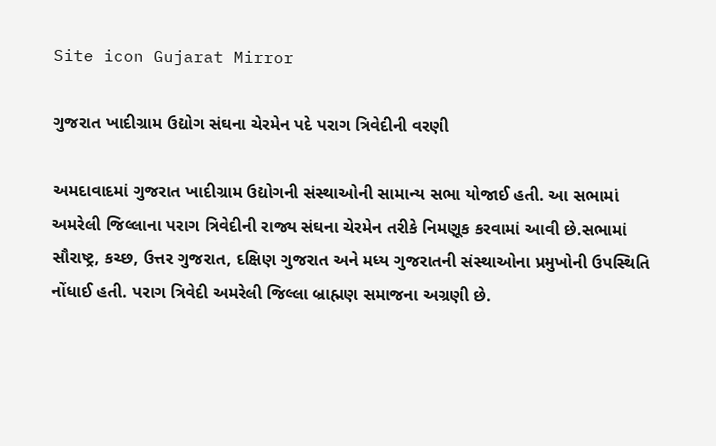Site icon Gujarat Mirror

ગુજરાત ખાદીગ્રામ ઉદ્યોગ સંઘના ચેરમેન પદે પરાગ ત્રિવેદીની વરણી

અમદાવાદમાં ગુજરાત ખાદીગ્રામ ઉદ્યોગની સંસ્થાઓની સામાન્ય સભા યોજાઈ હતી. આ સભામાં અમરેલી જિલ્લાના પરાગ ત્રિવેદીની રાજ્ય સંઘના ચેરમેન તરીકે નિમણૂક કરવામાં આવી છે.સભામાં સૌરાષ્ટ્ર, કચ્છ, ઉત્તર ગુજરાત, દક્ષિણ ગુજરાત અને મધ્ય ગુજરાતની સંસ્થાઓના પ્રમુખોની ઉપસ્થિતિ નોંધાઈ હતી. પરાગ ત્રિવેદી અમરેલી જિલ્લા બ્રાહ્મણ સમાજના અગ્રણી છે.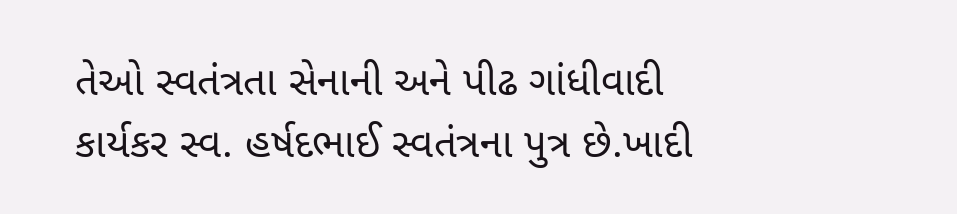તેઓ સ્વતંત્રતા સેનાની અને પીઢ ગાંધીવાદી કાર્યકર સ્વ. હર્ષદભાઈ સ્વતંત્રના પુત્ર છે.ખાદી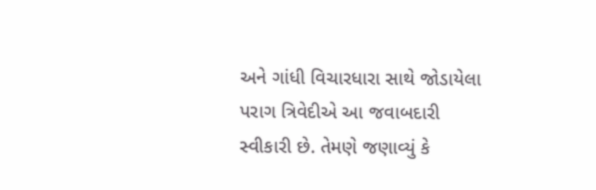અને ગાંધી વિચારધારા સાથે જોડાયેલા પરાગ ત્રિવેદીએ આ જવાબદારી સ્વીકારી છે. તેમણે જણાવ્યું કે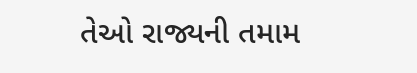તેઓ રાજ્યની તમામ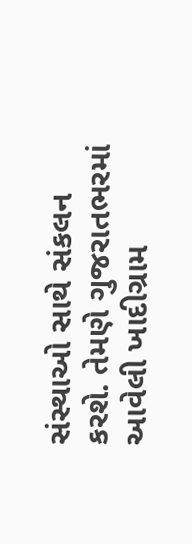સંસ્થાઓ સાથે સંકલન કરશે. તેમણે ગુજરાતભરમાં આવેલી ખાદીગ્રામ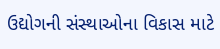ઉદ્યોગની સંસ્થાઓના વિકાસ માટે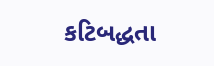કટિબદ્ધતા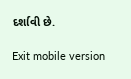દર્શાવી છે.

Exit mobile version